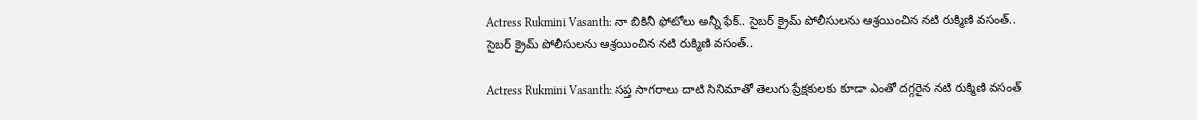Actress Rukmini Vasanth: నా బికినీ ఫోటోలు అన్నీ ఫేక్.. సైబర్ క్రైమ్ పోలీసులను ఆశ్రయించిన నటి రుక్మిణి వసంత్..
సైబర్ క్రైమ్ పోలీసులను ఆశ్రయించిన నటి రుక్మిణి వసంత్..

Actress Rukmini Vasanth: సప్త సాగరాలు దాటి సినిమాతో తెలుగు ప్రేక్షకులకు కూడా ఎంతో దగ్గరైన నటి రుక్మిణి వసంత్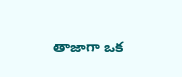తాజాగా ఒక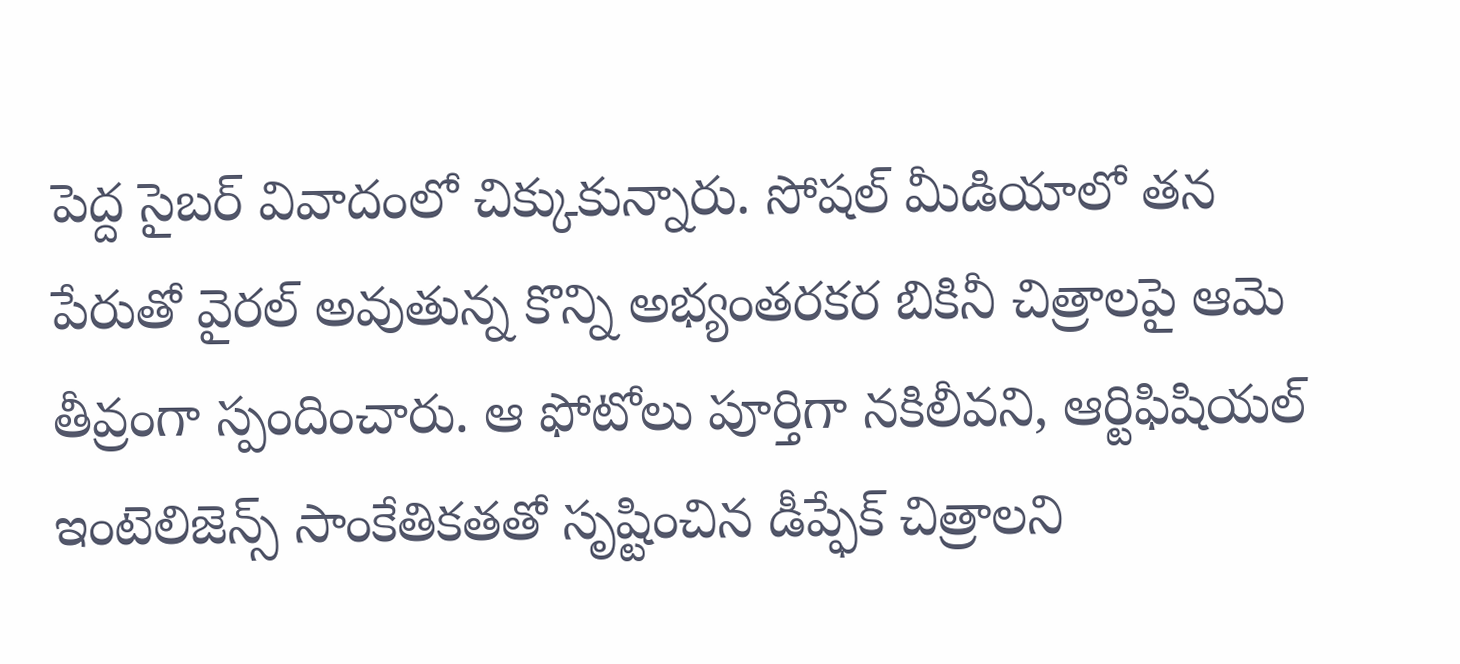పెద్ద సైబర్ వివాదంలో చిక్కుకున్నారు. సోషల్ మీడియాలో తన పేరుతో వైరల్ అవుతున్న కొన్ని అభ్యంతరకర బికినీ చిత్రాలపై ఆమె తీవ్రంగా స్పందించారు. ఆ ఫోటోలు పూర్తిగా నకిలీవని, ఆర్టిఫిషియల్ ఇంటెలిజెన్స్ సాంకేతికతతో సృష్టించిన డీప్ఫేక్ చిత్రాలని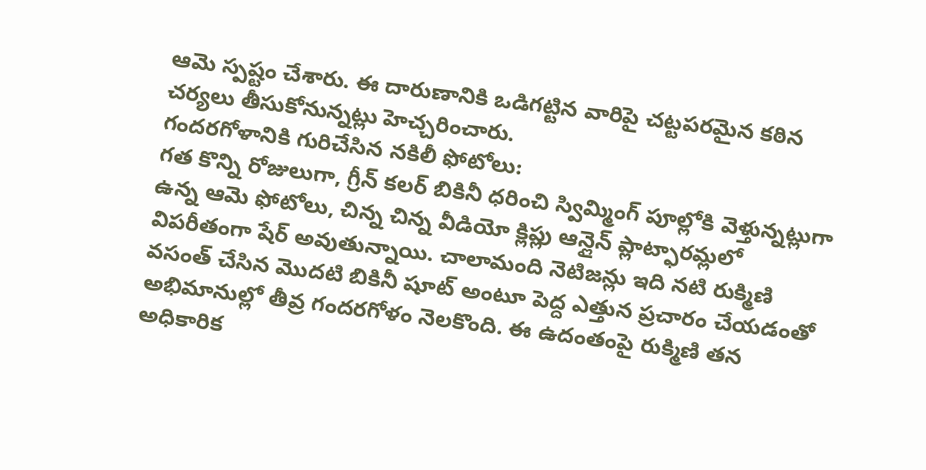ఆమె స్పష్టం చేశారు. ఈ దారుణానికి ఒడిగట్టిన వారిపై చట్టపరమైన కఠిన చర్యలు తీసుకోనున్నట్లు హెచ్చరించారు.
గందరగోళానికి గురిచేసిన నకిలీ ఫోటోలు:
గత కొన్ని రోజులుగా, గ్రీన్ కలర్ బికినీ ధరించి స్విమ్మింగ్ పూల్లోకి వెళ్తున్నట్లుగా ఉన్న ఆమె ఫోటోలు, చిన్న చిన్న వీడియో క్లిప్లు ఆన్లైన్ ప్లాట్ఫారమ్లలో విపరీతంగా షేర్ అవుతున్నాయి. చాలామంది నెటిజన్లు ఇది నటి రుక్మిణి వసంత్ చేసిన మొదటి బికినీ షూట్ అంటూ పెద్ద ఎత్తున ప్రచారం చేయడంతో అభిమానుల్లో తీవ్ర గందరగోళం నెలకొంది. ఈ ఉదంతంపై రుక్మిణి తన అధికారిక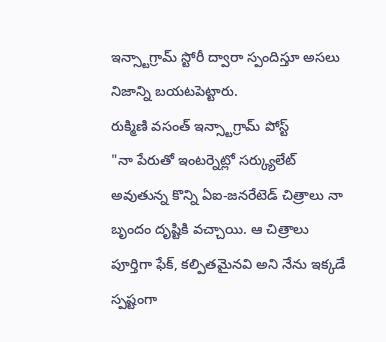ఇన్స్టాగ్రామ్ స్టోరీ ద్వారా స్పందిస్తూ అసలు నిజాన్ని బయటపెట్టారు.
రుక్మిణి వసంత్ ఇన్స్టాగ్రామ్ పోస్ట్
"నా పేరుతో ఇంటర్నెట్లో సర్క్యులేట్ అవుతున్న కొన్ని ఏఐ-జనరేటెడ్ చిత్రాలు నా బృందం దృష్టికి వచ్చాయి. ఆ చిత్రాలు పూర్తిగా ఫేక్, కల్పితమైనవి అని నేను ఇక్కడే స్పష్టంగా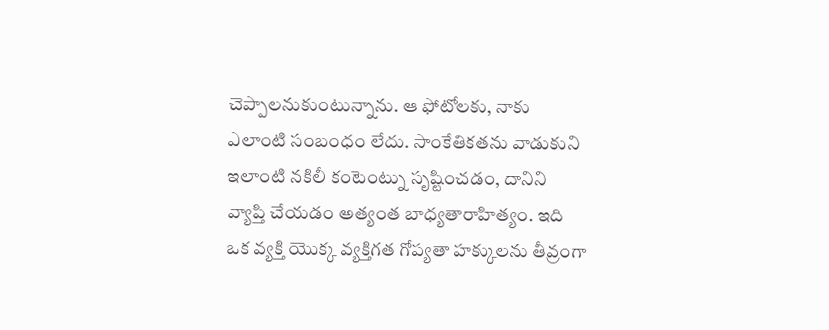చెప్పాలనుకుంటున్నాను. ఆ ఫోటోలకు, నాకు ఎలాంటి సంబంధం లేదు. సాంకేతికతను వాడుకుని ఇలాంటి నకిలీ కంటెంట్ను సృష్టించడం, దానిని వ్యాప్తి చేయడం అత్యంత బాధ్యతారాహిత్యం. ఇది ఒక వ్యక్తి యొక్క వ్యక్తిగత గోప్యతా హక్కులను తీవ్రంగా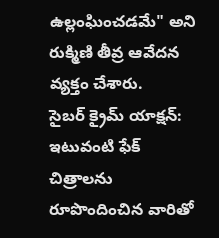ఉల్లంఘించడమే" అని రుక్మిణి తీవ్ర ఆవేదన వ్యక్తం చేశారు.
సైబర్ క్రైమ్ యాక్షన్:
ఇటువంటి ఫేక్ చిత్రాలను రూపొందించిన వారితో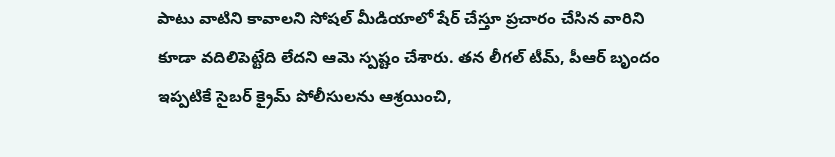పాటు వాటిని కావాలని సోషల్ మీడియాలో షేర్ చేస్తూ ప్రచారం చేసిన వారిని కూడా వదిలిపెట్టేది లేదని ఆమె స్పష్టం చేశారు. తన లీగల్ టీమ్, పీఆర్ బృందం ఇప్పటికే సైబర్ క్రైమ్ పోలీసులను ఆశ్రయించి,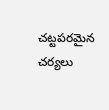చట్టపరమైన చర్యలు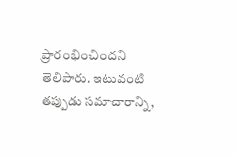ప్రారంభించిందని తెలిపారు. ఇటువంటి తప్పుడు సమాచారాన్ని,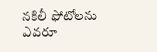నకిలీ ఫోటోలను ఎవరూ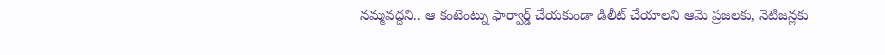నమ్మవద్దని.. ఆ కంటెంట్ను ఫార్వార్డ్ చేయకుండా డిలీట్ చేయాలని ఆమె ప్రజలకు, నెటిజన్లకు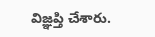విజ్ఞప్తి చేశారు.